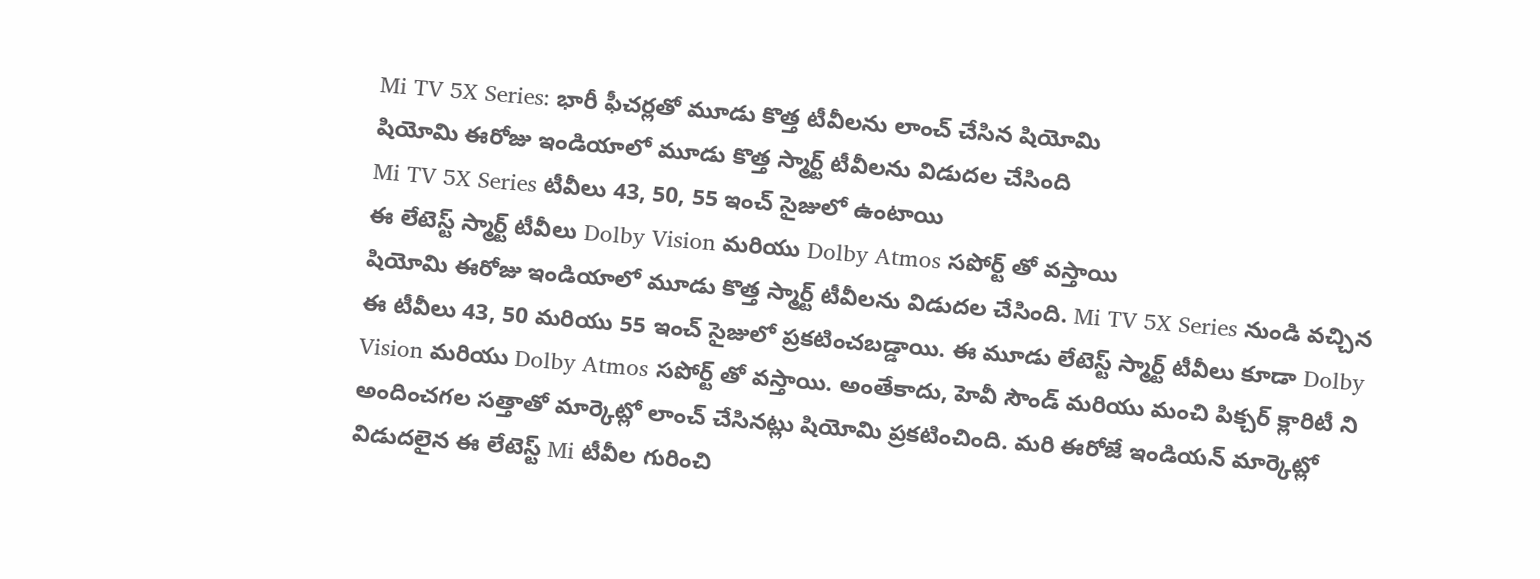Mi TV 5X Series: భారీ ఫీచర్లతో మూడు కొత్త టీవీలను లాంచ్ చేసిన షియోమి
షియోమి ఈరోజు ఇండియాలో మూడు కొత్త స్మార్ట్ టీవీలను విడుదల చేసింది
Mi TV 5X Series టీవీలు 43, 50, 55 ఇంచ్ సైజులో ఉంటాయి
ఈ లేటెస్ట్ స్మార్ట్ టీవీలు Dolby Vision మరియు Dolby Atmos సపోర్ట్ తో వస్తాయి
షియోమి ఈరోజు ఇండియాలో మూడు కొత్త స్మార్ట్ టీవీలను విడుదల చేసింది. Mi TV 5X Series నుండి వచ్చిన ఈ టీవీలు 43, 50 మరియు 55 ఇంచ్ సైజులో ప్రకటించబడ్డాయి. ఈ మూడు లేటెస్ట్ స్మార్ట్ టీవీలు కూడా Dolby Vision మరియు Dolby Atmos సపోర్ట్ తో వస్తాయి. అంతేకాదు, హెవీ సౌండ్ మరియు మంచి పిక్చర్ క్లారిటీ ని అందించగల సత్తాతో మార్కెట్లో లాంచ్ చేసినట్లు షియోమి ప్రకటించింది. మరి ఈరోజే ఇండియన్ మార్కెట్లో విడుదలైన ఈ లేటెస్ట్ Mi టీవీల గురించి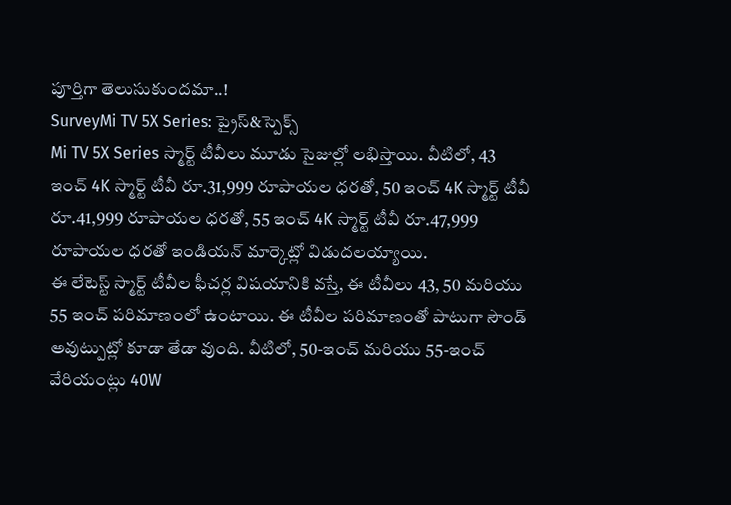పూర్తిగా తెలుసుకుందమా..!
SurveyMi TV 5X Series: ప్రైస్&స్పెక్స్
Mi TV 5X Series స్మార్ట్ టీవీలు మూడు సైజుల్లో లభిస్తాయి. వీటిలో, 43 ఇంచ్ 4K స్మార్ట్ టీవీ రూ.31,999 రూపాయల ధరతో, 50 ఇంచ్ 4K స్మార్ట్ టీవీ రూ.41,999 రూపాయల ధరతో, 55 ఇంచ్ 4K స్మార్ట్ టీవీ రూ.47,999 రూపాయల ధరతో ఇండియన్ మార్కెట్లో విడుదలయ్యాయి.
ఈ లేటెస్ట్ స్మార్ట్ టీవీల ఫీచర్ల విషయానికి వస్తే, ఈ టీవీలు 43, 50 మరియు 55 ఇంచ్ పరిమాణంలో ఉంటాయి. ఈ టీవీల పరిమాణంతో పాటుగా సౌండ్ అవుట్పుట్లో కూడా తేడా వుంది. వీటిలో, 50-ఇంచ్ మరియు 55-ఇంచ్ వేరియంట్లు 40W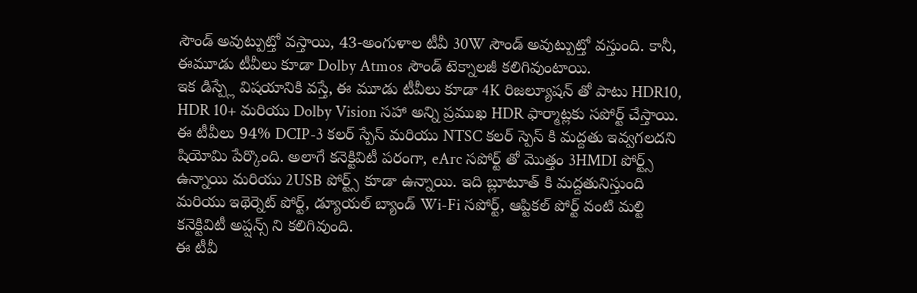సౌండ్ అవుట్పుట్తో వస్తాయి, 43-అంగుళాల టీవీ 30W సౌండ్ అవుట్పుట్తో వస్తుంది. కానీ, ఈమూడు టీవీలు కూడా Dolby Atmos సౌండ్ టెక్నాలజీ కలిగివుంటాయి.
ఇక డిస్ప్లే విషయానికి వస్తే, ఈ మూడు టీవీలు కూడా 4K రిజల్యూషన్ తో పాటు HDR10, HDR 10+ మరియు Dolby Vision సహా అన్ని ప్రముఖ HDR ఫార్మాట్లకు సపోర్ట్ చేస్తాయి. ఈ టీవీలు 94% DCIP-3 కలర్ స్పేస్ మరియు NTSC కలర్ స్పెస్ కి మద్దతు ఇవ్వగలదని షియోమి పేర్కొంది. అలాగే కనెక్టివిటీ పరంగా, eArc సపోర్ట్ తో మొత్తం 3HMDI పోర్ట్స్ ఉన్నాయి మరియు 2USB పోర్ట్స్ కూడా ఉన్నాయి. ఇది బ్లూటూత్ కి మద్దతునిస్తుంది మరియు ఇథెర్నెట్ పోర్ట్, డ్యూయల్ బ్యాండ్ Wi-Fi సపోర్ట్, ఆప్టికల్ పోర్ట్ వంటి మల్టి కనెక్టివిటీ అప్షన్స్ ని కలిగివుంది.
ఈ టీవీ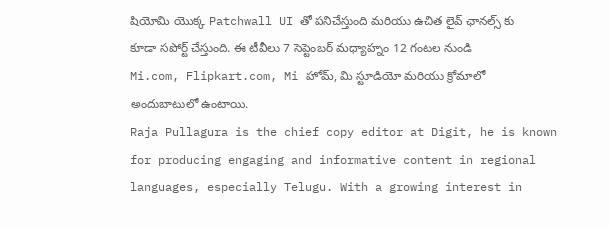షియోమి యొక్క Patchwall UI తో పనిచేస్తుంది మరియు ఉచిత లైవ్ ఛానల్స్ కు కూడా సపోర్ట్ చేస్తుంది. ఈ టీవీలు 7 సెప్టెంబర్ మధ్యాహ్నం 12 గంటల నుండి Mi.com, Flipkart.com, Mi హోమ్, మి స్టూడియో మరియు క్రోమాలో అందుబాటులో ఉంటాయి.
Raja Pullagura is the chief copy editor at Digit, he is known for producing engaging and informative content in regional languages, especially Telugu. With a growing interest in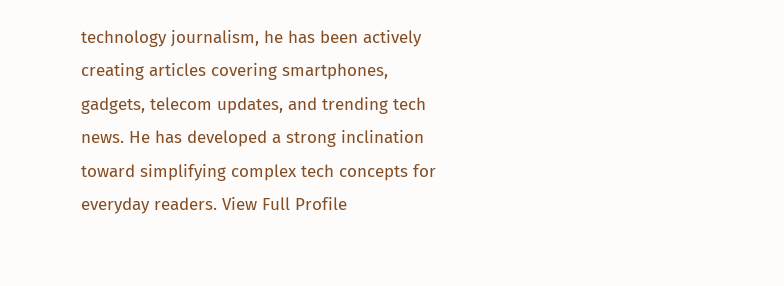technology journalism, he has been actively creating articles covering smartphones, gadgets, telecom updates, and trending tech news. He has developed a strong inclination toward simplifying complex tech concepts for everyday readers. View Full Profile